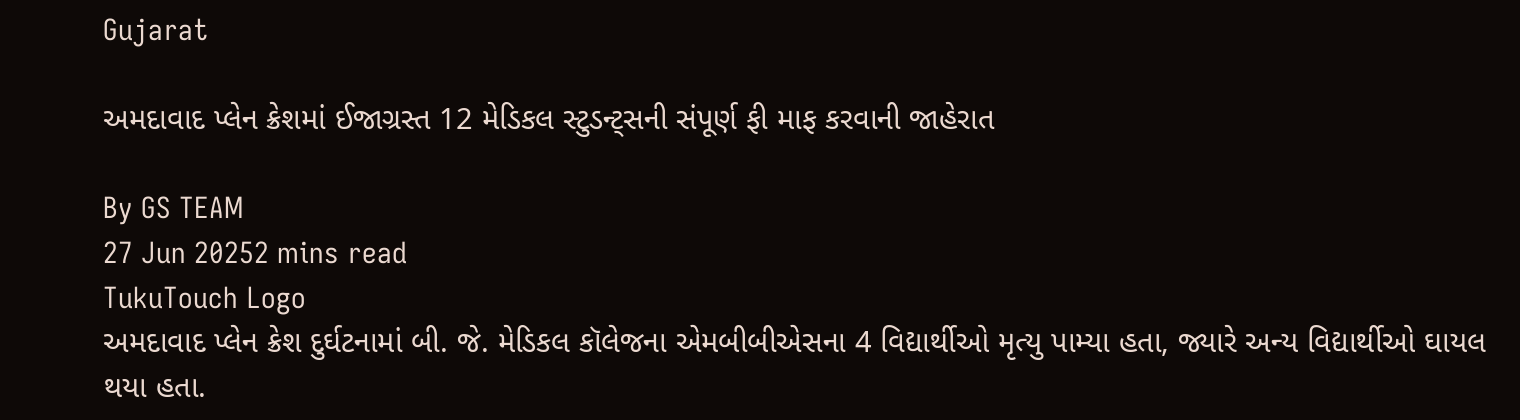Gujarat

અમદાવાદ પ્લેન ક્રેશમાં ઈજાગ્રસ્ત 12 મેડિકલ સ્ટુડન્ટ્સની સંપૂર્ણ ફી માફ કરવાની જાહેરાત

By GS TEAM
27 Jun 20252 mins read
TukuTouch Logo
અમદાવાદ પ્લેન ક્રેશ દુર્ઘટનામાં બી. જે. મેડિકલ કૉલેજના એમબીબીએસના 4 વિદ્યાર્થીઓ મૃત્યુ પામ્યા હતા, જ્યારે અન્ય વિદ્યાર્થીઓ ઘાયલ થયા હતા.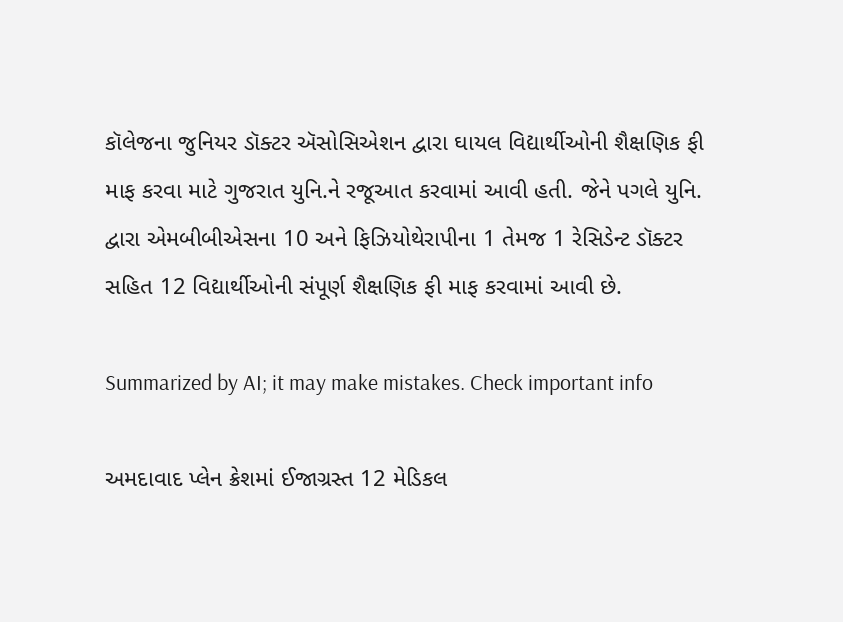કૉલેજના જુનિયર ડૉક્ટર ઍસોસિએશન દ્વારા ઘાયલ વિદ્યાર્થીઓની શૈક્ષણિક ફી માફ કરવા માટે ગુજરાત યુનિ.ને રજૂઆત કરવામાં આવી હતી. જેને પગલે યુનિ. દ્વારા એમબીબીએસના 10 અને ફિઝિયોથેરાપીના 1 તેમજ 1 રેસિડેન્ટ ડૉક્ટર સહિત 12 વિદ્યાર્થીઓની સંપૂર્ણ શૈક્ષણિક ફી માફ કરવામાં આવી છે.

Summarized by AI; it may make mistakes. Check important info

અમદાવાદ પ્લેન ક્રેશમાં ઈજાગ્રસ્ત 12 મેડિકલ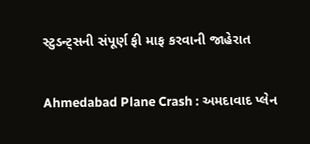સ્ટુડન્ટ્સની સંપૂર્ણ ફી માફ કરવાની જાહેરાત

Ahmedabad Plane Crash : અમદાવાદ પ્લેન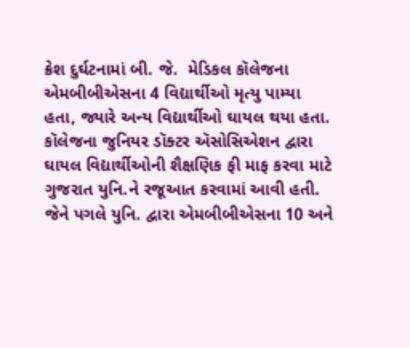ક્રેશ દુર્ઘટનામાં બી. જે.  મેડિકલ કૉલેજના એમબીબીએસના 4 વિદ્યાર્થીઓ મૃત્યુ પામ્યા હતા, જ્યારે અન્ય વિદ્યાર્થીઓ ઘાયલ થયા હતા. કૉલેજના જુનિયર ડૉક્ટર ઍસોસિએશન દ્વારા ઘાયલ વિદ્યાર્થીઓની શૈક્ષણિક ફી માફ કરવા માટે ગુજરાત યુનિ.ને રજૂઆત કરવામાં આવી હતી. જેને પગલે યુનિ. દ્વારા એમબીબીએસના 10 અને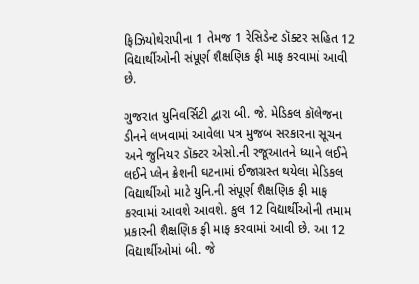ફિઝિયોથેરાપીના 1 તેમજ 1 રેસિડેન્ટ ડૉક્ટર સહિત 12 વિદ્યાર્થીઓની સંપૂર્ણ શૈક્ષણિક ફી માફ કરવામાં આવી છે.

ગુજરાત યુનિવર્સિટી દ્વારા બી. જે. મેડિકલ કૉલેજના ડીનને લખવામાં આવેલા પત્ર મુજબ સરકારના સૂચન અને જુનિયર ડૉક્ટર એસો.ની રજૂઆતને ધ્યાને લઈને લઈને પ્લેન ક્રેશની ઘટનામાં ઈજાગ્રસ્ત થયેલા મેડિકલ વિદ્યાર્થીઓ માટે યુનિ.ની સંપૂર્ણ શૈક્ષણિક ફી માફ કરવામાં આવશે આવશે. કુલ 12 વિદ્યાર્થીઓની તમામ પ્રકારની શૈક્ષણિક ફી માફ કરવામાં આવી છે. આ 12 વિદ્યાર્થીઓમાં બી. જે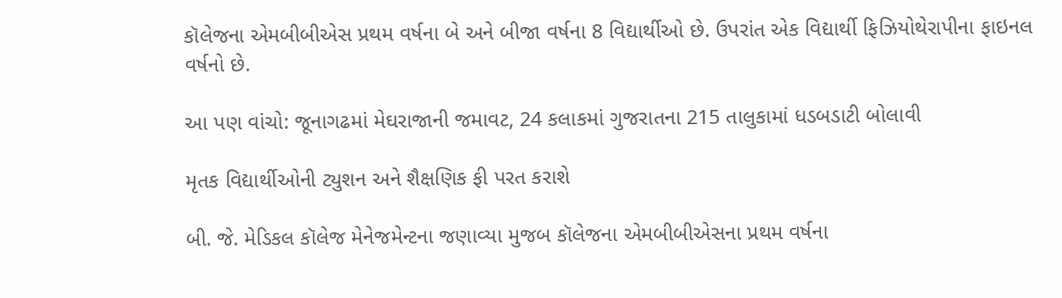કૉલેજના એમબીબીએસ પ્રથમ વર્ષના બે અને બીજા વર્ષના 8 વિદ્યાર્થીઓ છે. ઉપરાંત એક વિદ્યાર્થી ફિઝિયોથેરાપીના ફાઇનલ વર્ષનો છે.

આ પણ વાંચો: જૂનાગઢમાં મેઘરાજાની જમાવટ, 24 કલાકમાં ગુજરાતના 215 તાલુકામાં ધડબડાટી બોલાવી

મૃતક વિદ્યાર્થીઓની ટ્યુશન અને શૈક્ષણિક ફી પરત કરાશે

બી. જે. મેડિકલ કૉલેજ મેનેજમેન્ટના જણાવ્યા મુજબ કૉલેજના એમબીબીએસના પ્રથમ વર્ષના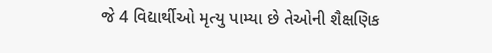જે 4 વિદ્યાર્થીઓ મૃત્યુ પામ્યા છે તેઓની શૈક્ષણિક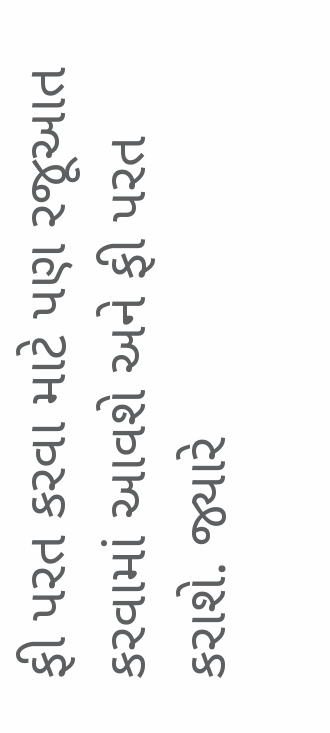ફી પરત કરવા માટે પણ રજૂઆત કરવામાં આવશે અને ફી પરત કરાશે. જ્યારે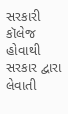સરકારી કૉલેજ હોવાથી સરકાર દ્વારા લેવાતી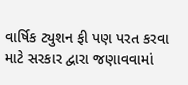વાર્ષિક ટ્યુશન ફી પણ પરત કરવા માટે સરકાર દ્વારા જણાવવામાં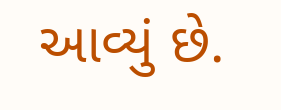આવ્યું છે.